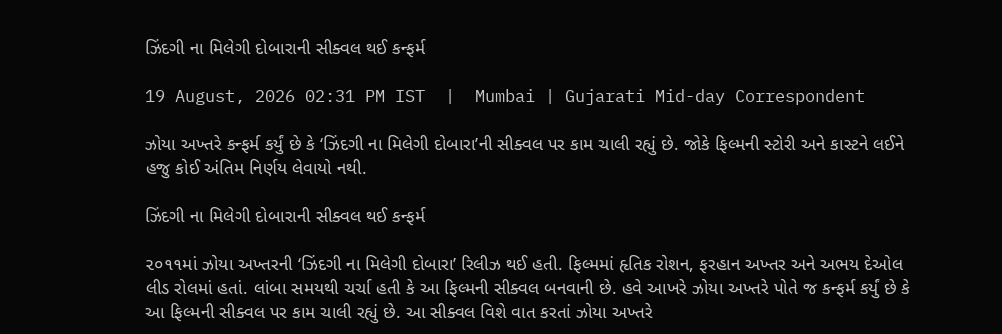ઝિંદગી ના મિલેગી દોબારાની સીક્વલ થઈ કન્ફર્મ

19 August, 2026 02:31 PM IST  |  Mumbai | Gujarati Mid-day Correspondent

ઝોયા અખ્તરે કન્ફર્મ કર્યું છે કે ‘ઝિંદગી ના મિલેગી દોબારા’ની સીક્વલ પર કામ ચાલી રહ્યું છે. જોકે ફિલ્મની સ્ટોરી અને કાસ્ટને લઈને હજુ કોઈ અંતિમ નિર્ણય લેવાયો નથી.

ઝિંદગી ના મિલેગી દોબારાની સીક્વલ થઈ કન્ફર્મ

૨૦૧૧માં ઝોયા અખ્તરની ‘ઝિંદગી ના મિલેગી દોબારા’ રિલીઝ થઈ હતી. ફિલ્મમાં હૃતિક રોશન, ફરહાન અખ્તર અને અભય દેઓલ લીડ રોલમાં હતાં. લાંબા સમયથી ચર્ચા હતી કે આ ફિલ્મની સીક્વલ બનવાની છે. હવે આખરે ઝોયા અખ્તરે પોતે જ કન્ફર્મ કર્યું છે કે આ ફિલ્મની સીક્વલ પર કામ ચાલી રહ્યું છે. આ સીક્વલ વિશે વાત કરતાં ઝોયા અખ્તરે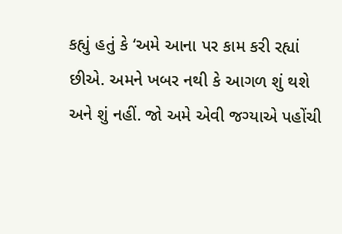કહ્યું હતું કે ‘અમે આના પર કામ કરી રહ્યાં છીએ. અમને ખબર નથી કે આગળ શું થશે અને શું નહીં. જો અમે એવી જગ્યાએ પહોંચી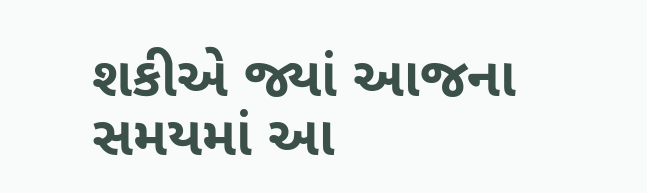શકીએ જ્યાં આજના સમયમાં આ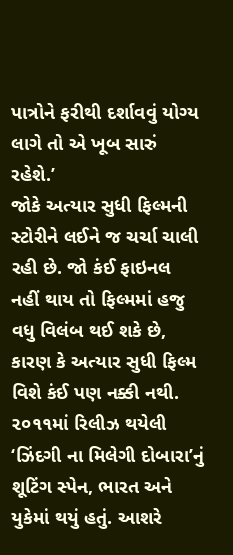પાત્રોને ફરીથી દર્શાવવું યોગ્ય લાગે તો એ ખૂબ સારું રહેશે.’
જોકે અત્યાર સુધી ફિલ્મની સ્ટોરીને લઈને જ ચર્ચા ચાલી રહી છે. જો કંઈ ફાઇનલ નહીં થાય તો ફિલ્મમાં હજુ વધુ વિલંબ થઈ શકે છે, કારણ કે અત્યાર સુધી ફિલ્મ વિશે કંઈ પણ નક્કી નથી.
૨૦૧૧માં રિલીઝ થયેલી ‘ઝિંદગી ના મિલેગી દોબારા’નું શૂટિંગ સ્પેન, ભારત અને યુકેમાં થયું હતું. આશરે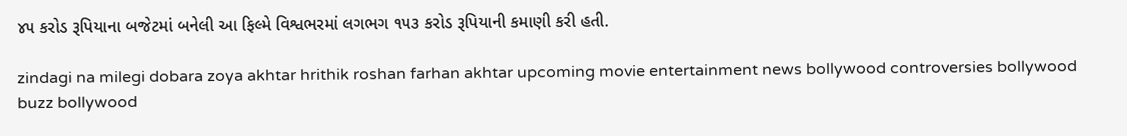૪૫ કરોડ રૂપિયાના બજેટમાં બનેલી આ ફિલ્મે વિશ્વભરમાં લગભગ ૧૫૩ કરોડ રૂપિયાની કમાણી કરી હતી.

zindagi na milegi dobara zoya akhtar hrithik roshan farhan akhtar upcoming movie entertainment news bollywood controversies bollywood buzz bollywood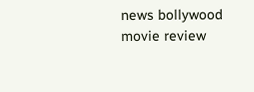news bollywood movie review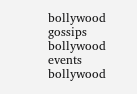bollywood gossips bollywood events bollywood